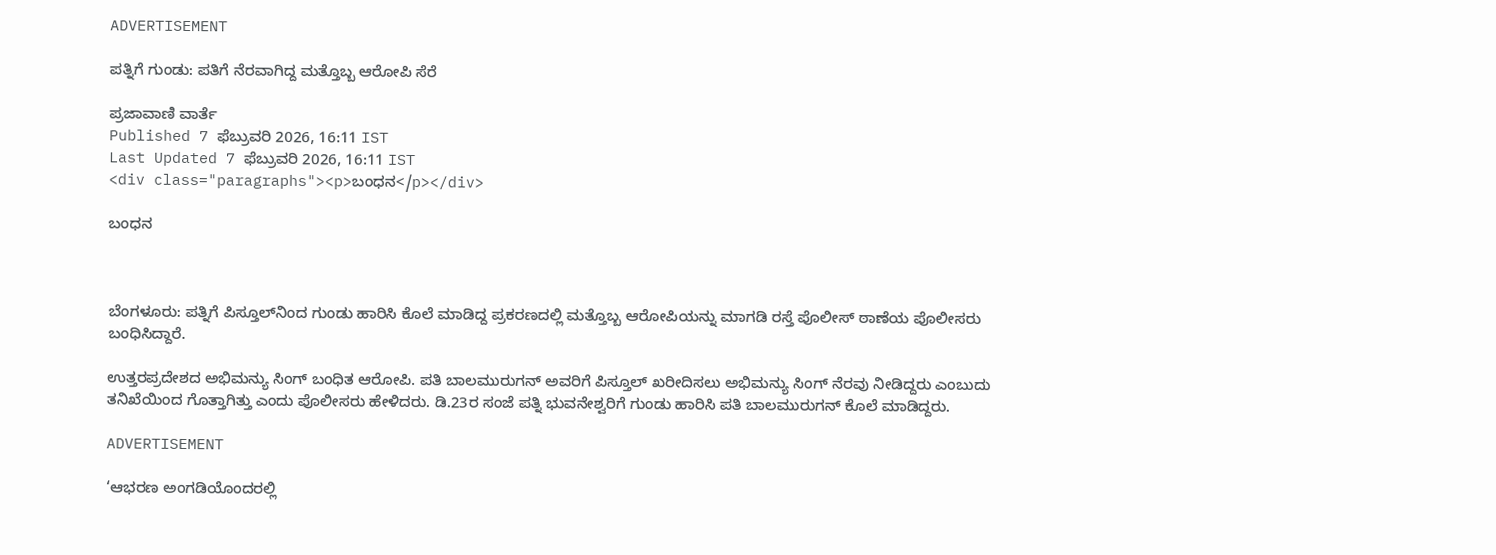ADVERTISEMENT

ಪತ್ನಿಗೆ ಗುಂಡು: ಪತಿಗೆ ನೆರವಾಗಿದ್ದ ಮತ್ತೊಬ್ಬ ಆರೋಪಿ ಸೆರೆ

ಪ್ರಜಾವಾಣಿ ವಾರ್ತೆ
Published 7 ಫೆಬ್ರುವರಿ 2026, 16:11 IST
Last Updated 7 ಫೆಬ್ರುವರಿ 2026, 16:11 IST
<div class="paragraphs"><p>ಬಂಧನ</p></div>

ಬಂಧನ



ಬೆಂಗಳೂರು: ಪತ್ನಿಗೆ ಪಿಸ್ತೂಲ್‌ನಿಂದ ಗುಂಡು ಹಾರಿಸಿ ಕೊಲೆ ಮಾಡಿದ್ದ ಪ್ರಕರಣದಲ್ಲಿ ಮತ್ತೊಬ್ಬ ಆರೋಪಿಯನ್ನು ಮಾಗಡಿ ರಸ್ತೆ ಪೊಲೀಸ್ ಠಾಣೆಯ ಪೊಲೀಸರು ಬಂಧಿಸಿದ್ದಾರೆ.

ಉತ್ತರಪ್ರದೇಶದ ಅಭಿಮನ್ಯು ಸಿಂಗ್‌ ಬಂಧಿತ ಆರೋಪಿ. ಪತಿ ಬಾಲಮುರುಗನ್‌ ಅವರಿಗೆ ಪಿಸ್ತೂಲ್‌ ಖರೀದಿಸಲು ಅಭಿಮನ್ಯು ಸಿಂಗ್ ನೆರವು ನೀಡಿದ್ದರು ಎಂಬುದು ತನಿಖೆಯಿಂದ ಗೊತ್ತಾಗಿತ್ತು ಎಂದು ಪೊಲೀಸರು ಹೇಳಿದರು. ಡಿ.23ರ ಸಂಜೆ ಪತ್ನಿ ಭುವನೇಶ್ವರಿಗೆ ಗುಂಡು ಹಾರಿಸಿ ಪತಿ ಬಾಲಮುರುಗನ್ ಕೊಲೆ ಮಾಡಿದ್ದರು.

ADVERTISEMENT

‘ಆಭರಣ ಅಂಗಡಿಯೊಂದರಲ್ಲಿ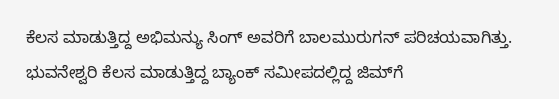ಕೆಲಸ ಮಾಡುತ್ತಿದ್ದ ಅಭಿಮನ್ಯು ಸಿಂಗ್‌ ಅವರಿಗೆ ಬಾಲಮುರುಗನ್ ಪರಿಚಯವಾಗಿತ್ತು. ಭುವನೇಶ್ವರಿ ಕೆಲಸ ಮಾಡುತ್ತಿದ್ದ ಬ್ಯಾಂಕ್ ಸಮೀಪದಲ್ಲಿದ್ದ ಜಿಮ್‌ಗೆ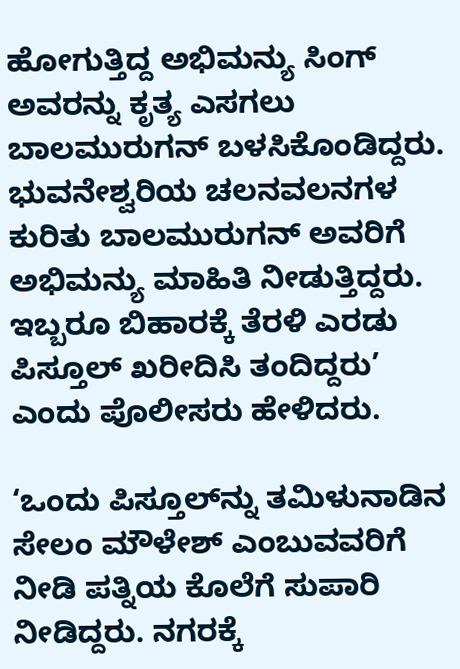ಹೋಗುತ್ತಿದ್ದ ಅಭಿಮನ್ಯು ಸಿಂಗ್‌ ಅವರನ್ನು ಕೃತ್ಯ ಎಸಗಲು ಬಾಲಮುರುಗನ್ ಬಳಸಿಕೊಂಡಿದ್ದರು. ಭುವನೇಶ್ವರಿಯ ಚಲನವಲನಗಳ ಕುರಿತು ಬಾಲಮುರುಗನ್‌ ಅವರಿಗೆ ಅಭಿಮನ್ಯು ಮಾಹಿತಿ‌ ನೀಡುತ್ತಿದ್ದರು. ಇಬ್ಬರೂ ಬಿಹಾರಕ್ಕೆ ತೆರಳಿ ಎರಡು ಪಿಸ್ತೂಲ್ ಖರೀದಿಸಿ ತಂದಿದ್ದರು’ ಎಂದು ಪೊಲೀಸರು ಹೇಳಿದರು.

‘ಒಂದು ಪಿಸ್ತೂಲ್‌ನ್ನು ತಮಿಳುನಾಡಿನ ಸೇಲಂ ಮೌಳೇಶ್ ಎಂಬುವವರಿಗೆ ನೀಡಿ ಪತ್ನಿಯ ಕೊಲೆಗೆ ಸುಪಾರಿ ನೀಡಿದ್ದರು. ನಗರಕ್ಕೆ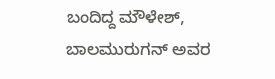ಬಂದಿದ್ದ ಮೌಳೇಶ್, ಬಾಲಮುರುಗನ್ ಅವರ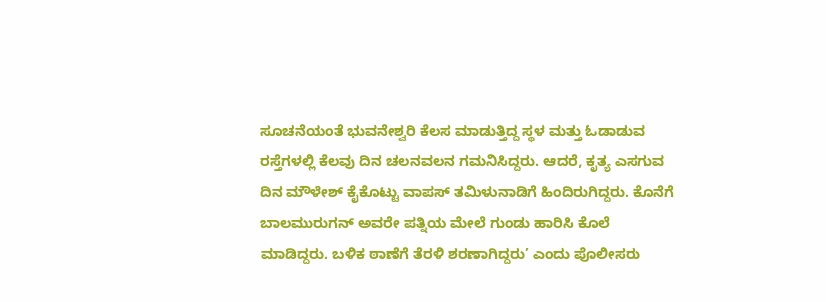ಸೂಚನೆಯಂತೆ ಭುವನೇಶ್ವರಿ ಕೆಲಸ ಮಾಡುತ್ತಿದ್ದ ಸ್ಥಳ ಮತ್ತು ಓಡಾಡುವ ರಸ್ತೆಗಳಲ್ಲಿ ಕೆಲವು ದಿನ ಚಲನವಲನ ಗಮನಿಸಿದ್ದರು. ಆದರೆ, ಕೃತ್ಯ ಎಸಗುವ ದಿನ ಮೌಳೇಶ್ ಕೈಕೊಟ್ಟು ವಾಪಸ್ ತಮಿಳುನಾಡಿಗೆ ಹಿಂದಿರುಗಿದ್ದರು. ಕೊನೆಗೆ ಬಾಲಮುರುಗನ್ ಅವರೇ ಪತ್ನಿಯ ಮೇಲೆ ಗುಂಡು ಹಾರಿಸಿ ಕೊಲೆ ಮಾಡಿದ್ದರು. ಬಳಿಕ ಠಾಣೆಗೆ ತೆರಳಿ ಶರಣಾಗಿದ್ದರು’ ಎಂದು ಪೊಲೀಸರು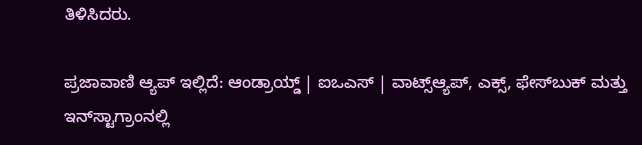ತಿಳಿಸಿದರು.

ಪ್ರಜಾವಾಣಿ ಆ್ಯಪ್ ಇಲ್ಲಿದೆ: ಆಂಡ್ರಾಯ್ಡ್ | ಐಒಎಸ್ | ವಾಟ್ಸ್ಆ್ಯಪ್, ಎಕ್ಸ್, ಫೇಸ್‌ಬುಕ್ ಮತ್ತು ಇನ್‌ಸ್ಟಾಗ್ರಾಂನಲ್ಲಿ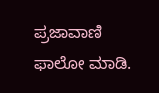ಪ್ರಜಾವಾಣಿ ಫಾಲೋ ಮಾಡಿ.